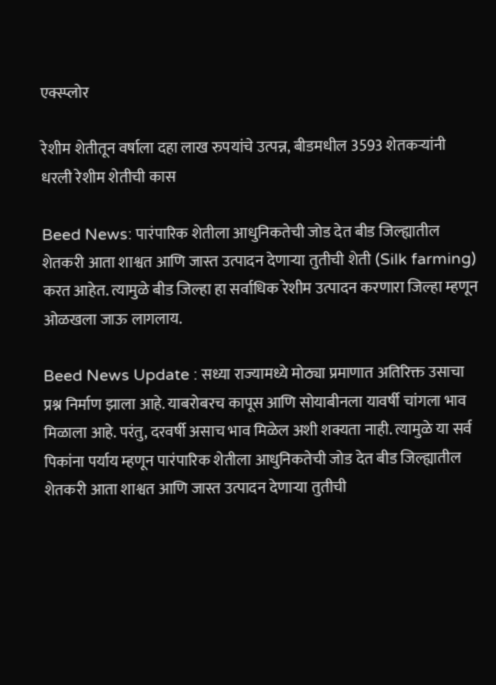एक्स्प्लोर

रेशीम शेतीतून वर्षाला दहा लाख रुपयांचे उत्पन्न, बीडमधील 3593 शेतकऱ्यांनी धरली रेशीम शेतीची कास

Beed News: पारंपारिक शेतीला आधुनिकतेची जोड देत बीड जिल्ह्यातील शेतकरी आता शाश्वत आणि जास्त उत्पादन देणाऱ्या तुतीची शेती (Silk farming) करत आहेत. त्यामुळे बीड जिल्हा हा सर्वाधिक रेशीम उत्पादन करणारा जिल्हा म्हणून ओळखला जाऊ लागलाय.

Beed News Update : सध्या राज्यामध्ये मोठ्या प्रमाणात अतिरिक्त उसाचा प्रश्न निर्माण झाला आहे. याबरोबरच कापूस आणि सोयाबीनला यावर्षी चांगला भाव मिळाला आहे. परंतु, दरवर्षी असाच भाव मिळेल अशी शक्यता नाही. त्यामुळे या सर्व पिकांना पर्याय म्हणून पारंपारिक शेतीला आधुनिकतेची जोड देत बीड जिल्ह्यातील शेतकरी आता शाश्वत आणि जास्त उत्पादन देणाऱ्या तुतीची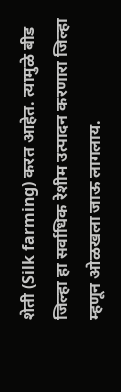शेती (Silk farming) करत आहेत. त्यामुळे बीड जिल्हा हा सर्वाधिक रेशीम उत्पादन करणारा जिल्हा म्हणून ओळखला जाऊ लागलाय.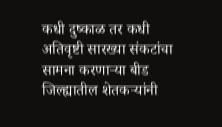कधी दुष्काळ तर कधी अतिवृष्टी सारख्या संकटांचा सामना करणाऱ्या बीड जिल्ह्यातील शेतकऱ्यांनी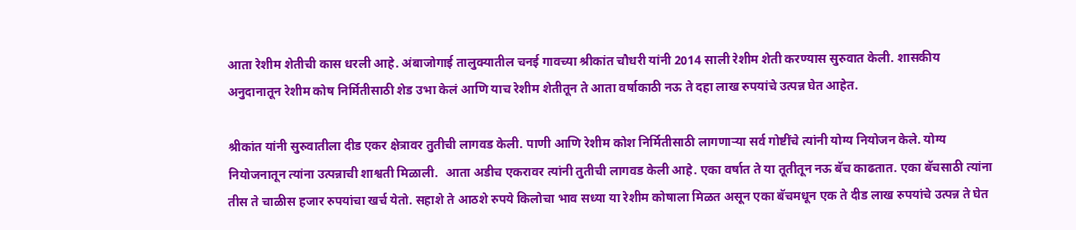आता रेशीम शेतीची कास धरली आहे. अंबाजोगाई तालुक्यातील चनई गावच्या श्रीकांत चौधरी यांनी 2014 साली रेशीम शेती करण्यास सुरुवात केली. शासकीय अनुदानातून रेशीम कोष निर्मितीसाठी शेड उभा केलं आणि याच रेशीम शेतीतून ते आता वर्षाकाठी नऊ ते दहा लाख रुपयांचे उत्पन्न घेत आहेत.

श्रीकांत यांनी सुरुवातीला दीड एकर क्षेत्रावर तुतीची लागवड केली. पाणी आणि रेशीम कोश निर्मितीसाठी लागणाऱ्या सर्व गोष्टींचे त्यांनी योग्य नियोजन केले. योग्य नियोजनातून त्यांना उत्पन्नाची शाश्वती मिळाली.  आता अडीच एकरावर त्यांनी तुतीची लागवड केली आहे. एका वर्षात ते या तूतीतून नऊ बॅच काढतात. एका बॅचसाठी त्यांना तीस ते चाळीस हजार रुपयांचा खर्च येतो. सहाशे ते आठशे रुपये किलोचा भाव सध्या या रेशीम कोषाला मिळत असून एका बॅचमधून एक ते दीड लाख रुपयांचे उत्पन्न ते घेत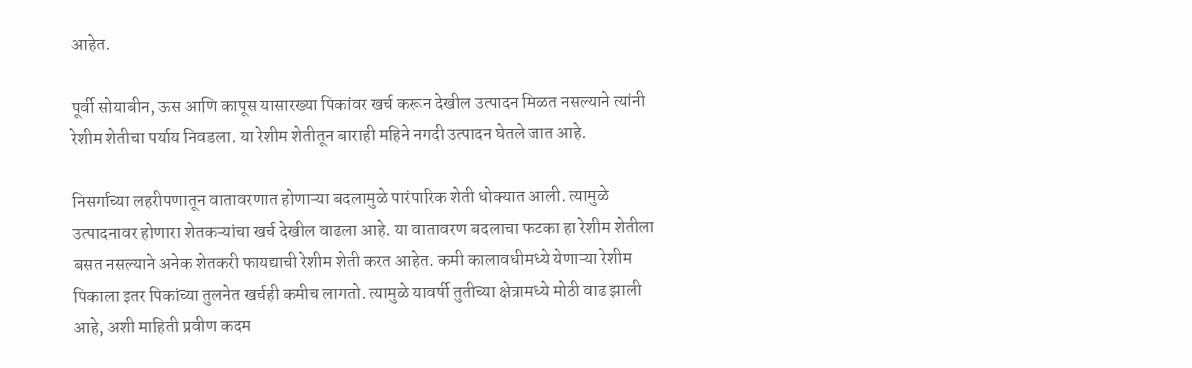आहेत.

पूर्वी सोयाबीन, ऊस आणि कापूस यासारख्या पिकांवर खर्च करून देखील उत्पादन मिळत नसल्याने त्यांनी रेशीम शेतीचा पर्याय निवडला. या रेशीम शेतीतून बाराही महिने नगदी उत्पादन घेतले जात आहे.

निसर्गाच्या लहरीपणातून वातावरणात होणाऱ्या बदलामुळे पारंपारिक शेती धोक्यात आली. त्यामुळे उत्पादनावर होणारा शेतकऱ्यांचा खर्च देखील वाढला आहे. या वातावरण बदलाचा फटका हा रेशीम शेतीला बसत नसल्याने अनेक शेतकरी फायद्याची रेशीम शेती करत आहेत. कमी कालावधीमध्ये येणाऱ्या रेशीम पिकाला इतर पिकांच्या तुलनेत खर्चही कमीच लागतो. त्यामुळे यावर्षी तुतीच्या क्षेत्रामध्ये मोठी वाढ झाली आहे, अशी माहिती प्रवीण कदम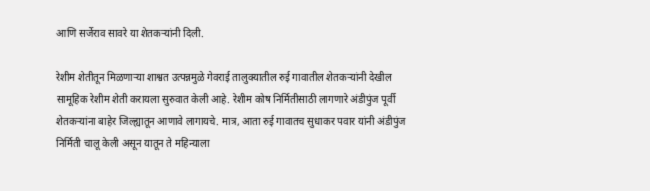आणि सर्जेराव सावरे या शेतकऱ्यांनी दिली.

रेशीम शेतीतून मिळणाऱ्या शाश्वत उत्पन्नमुळे गेवराई तालुक्यातील रुई गावातील शेतकऱ्यांनी देखील  सामूहिक रेशीम शेती करायला सुरुवात केली आहे. रेशीम कोष निर्मितीसाठी लागणारे अंडीपुंज पूर्वी शेतकऱ्यांना बाहेर जिल्ह्यातून आणावे लागायचे. मात्र, आता रुई गावातच सुधाकर पवार यांनी अंडीपुंज निर्मिती चालू केली असून यातून ते महिन्याला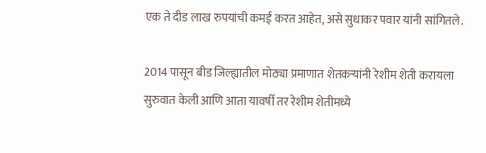एक ते दीड लाख रुपयांची कमई करत आहेत, असे सुधाकर पवार यांनी सांगितले.

2014 पासून बीड जिल्ह्यातील मोठ्या प्रमाणात शेतकऱ्यांनी रेशीम शेती करायला सुरुवात केली आणि आता यावर्षी तर रेशीम शेतीमध्ये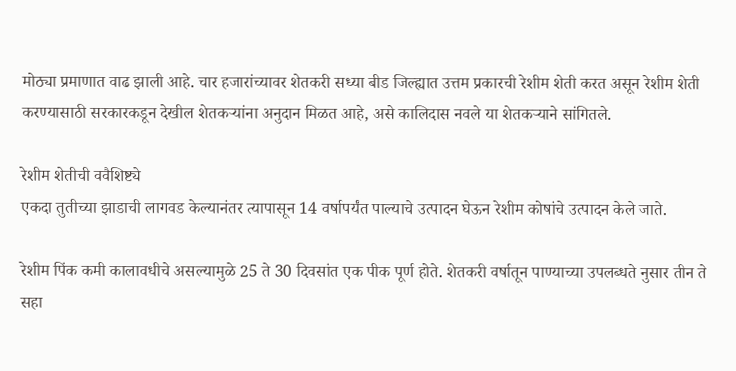मोठ्या प्रमाणात वाढ झाली आहे. चार हजारांच्यावर शेतकरी सध्या बीड जिल्ह्यात उत्तम प्रकारची रेशीम शेती करत असून रेशीम शेती करण्यासाठी सरकारकडून देखील शेतकऱ्यांना अनुदान मिळत आहे, असे कालिदास नवले या शेतकऱ्याने सांगितले.

रेशीम शेतीची ववैशिष्ट्ये
एकदा तुतीच्या झाडाची लागवड केल्यानंतर त्यापासून 14 वर्षापर्यंत पाल्याचे उत्पादन घेऊन रेशीम कोषांचे उत्पादन केले जाते.

रेशीम पिंक कमी कालावधीचे असल्यामुळे 25 ते 30 दिवसांत एक पीक पूर्ण होते. शेतकरी वर्षातून पाण्याच्या उपलब्धते नुसार तीन ते सहा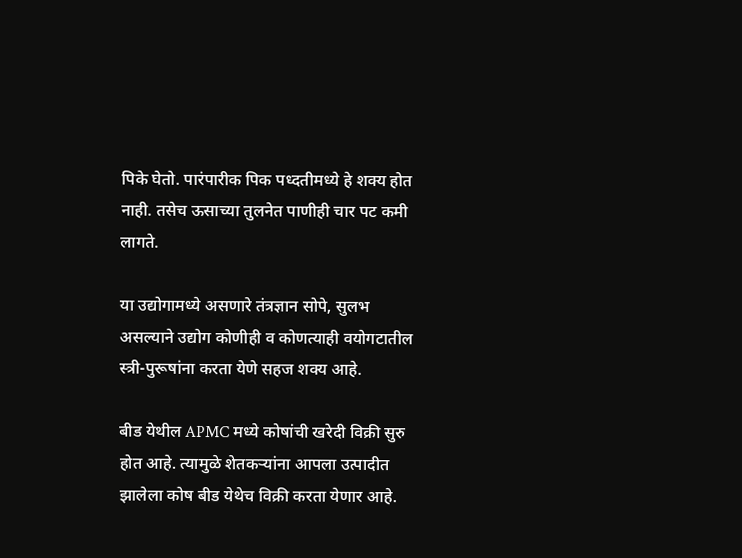पिके घेतो. पारंपारीक पिक पध्दतीमध्ये हे शक्य होत नाही. तसेच ऊसाच्या तुलनेत पाणीही चार पट कमी लागते.

या उद्योगामध्ये असणारे तंत्रज्ञान सोपे, सुलभ असल्याने उद्योग कोणीही व कोणत्याही वयोगटातील स्त्री-पुरूषांना करता येणे सहज शक्य आहे.

बीड येथील APMC मध्ये कोषांची खरेदी विक्री सुरु होत आहे. त्यामुळे शेतकऱ्यांना आपला उत्पादीत झालेला कोष बीड येथेच विक्री करता येणार आहे.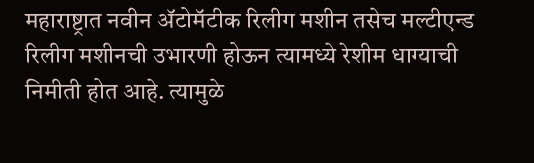महाराष्ट्रात नवीन ॲटोमॅटीक रिलीग मशीन तसेच मल्टीएन्ड रिलीग मशीनची उभारणी होऊन त्यामध्ये रेशीम धाग्याची निमीती होत आहे. त्यामुळे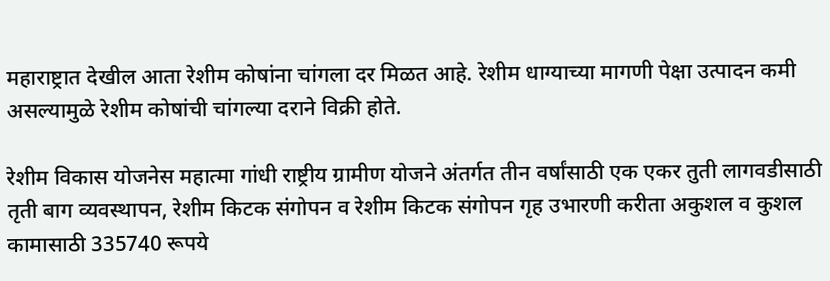महाराष्ट्रात देखील आता रेशीम कोषांना चांगला दर मिळत आहे. रेशीम धाग्याच्या मागणी पेक्षा उत्पादन कमी असल्यामुळे रेशीम कोषांची चांगल्या दराने विक्री होते.

रेशीम विकास योजनेस महात्मा गांधी राष्ट्रीय ग्रामीण योजने अंतर्गत तीन वर्षांसाठी एक एकर तुती लागवडीसाठी तृती बाग व्यवस्थापन, रेशीम किटक संगोपन व रेशीम किटक संगोपन गृह उभारणी करीता अकुशल व कुशल कामासाठी 335740 रूपये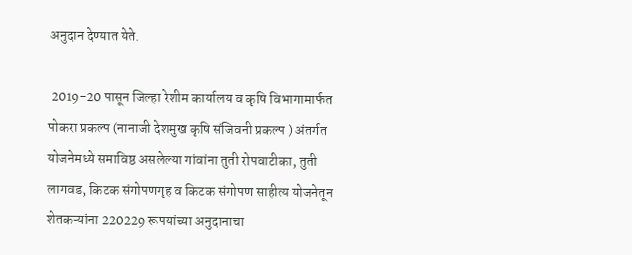अनुदान देण्यात येते.

 2019-20 पासून जिल्हा रेशीम कार्यालय व कृषि विभागामार्फत पोकरा प्रकल्प (नानाजी देशमुख कृषि संजिवनी प्रकल्प ) अंतर्गत योजनेमध्ये समाविष्ठ असलेल्या गांवांना तुती रोपवाटीका, तुती लागवड, किटक संगोपणगृह व किटक संगोपण साहीत्य योजनेतून शेतकऱ्यांना 220229 रूपयांच्या अनुदानाचा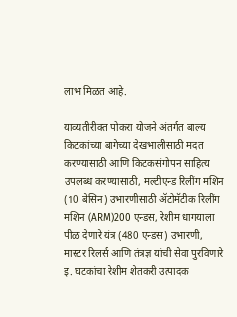लाभ मिळत आहे.

याव्यतीरीक्त पोकरा योजने अंतर्गत बाल्य किटकांच्या बागेच्या देखभालीसाठी मदत करण्यासाठी आणि किटकसंगोपन साहित्य उपलब्ध करण्यासाठी, मल्टीएन्ड रिलींग मशिन (10 बेसिन) उभारणीसाठी ॲटोमॅटीक रिलींग मशिन (ARM)200 एन्डस, रेशीम धागयाला पीळ देणारे यंत्र (480 एन्डस) उभारणी, मास्टर रिलर्स आणि तंत्रज्ञ यांची सेवा पुरविणारे इ. घटकांचा रेशीम शेतकरी उत्पादक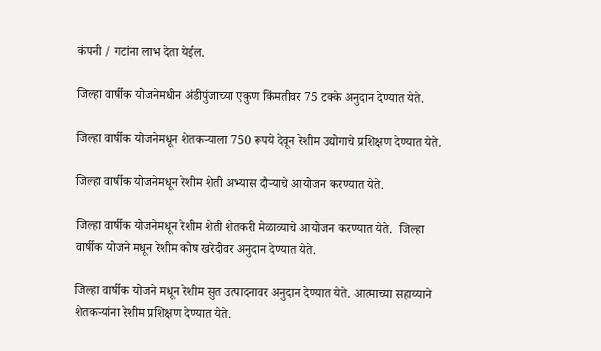कंपनी / गटांना लाभ देता येईल.

जिल्हा वार्षीक योजनेमधीन अंडीपुंजाच्या एकुण किंमतीवर 75 टक्के अनुदान देण्यात येते.

जिल्हा वार्षीक योजनेमधून शेतकऱ्याला 750 रूपये देवून रेशीम उद्योगाचे प्रशिक्षण देण्यात येते.

जिल्हा वार्षीक योजनेमधून रेशीम शेती अभ्यास दौऱ्याचे आयोजन करण्यात येते.

जिल्हा वार्षीक योजनेमधून रेशीम शेती शेतकरी मेळाव्याचे आयोजन करण्यात येते.  जिल्हा वार्षीक योजने मधून रेशीम कोष खरेदीवर अनुदान देण्यात येते.

जिल्हा वार्षीक योजने मधून रेशीम सुत उत्पादनावर अनुदान देण्यात येते. आत्माच्या सहाय्याने शेतकऱ्यांना रेशीम प्रशिक्षण देण्यात येते.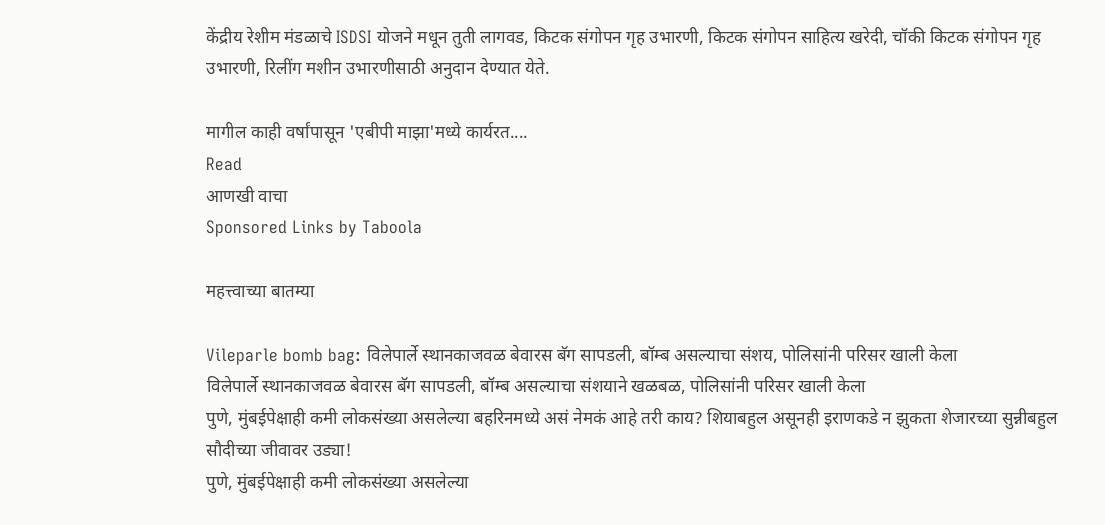केंद्रीय रेशीम मंडळाचे ISDSI योजने मधून तुती लागवड, किटक संगोपन गृह उभारणी, किटक संगोपन साहित्य खरेदी, चॉकी किटक संगोपन गृह उभारणी, रिलींग मशीन उभारणीसाठी अनुदान देण्यात येते.

मागील काही वर्षांपासून 'एबीपी माझा'मध्ये कार्यरत....
Read
आणखी वाचा
Sponsored Links by Taboola

महत्त्वाच्या बातम्या

Vileparle bomb bag: विलेपार्ले स्थानकाजवळ बेवारस बॅग सापडली, बॉम्ब असल्याचा संशय, पोलिसांनी परिसर खाली केला
विलेपार्ले स्थानकाजवळ बेवारस बॅग सापडली, बॉम्ब असल्याचा संशयाने खळबळ, पोलिसांनी परिसर खाली केला
पुणे, मुंबईपेक्षाही कमी लोकसंख्या असलेल्या बहरिनमध्ये असं नेमकं आहे तरी काय? शियाबहुल असूनही इराणकडे न झुकता शेजारच्या सुन्नीबहुल सौदीच्या जीवावर उड्या!
पुणे, मुंबईपेक्षाही कमी लोकसंख्या असलेल्या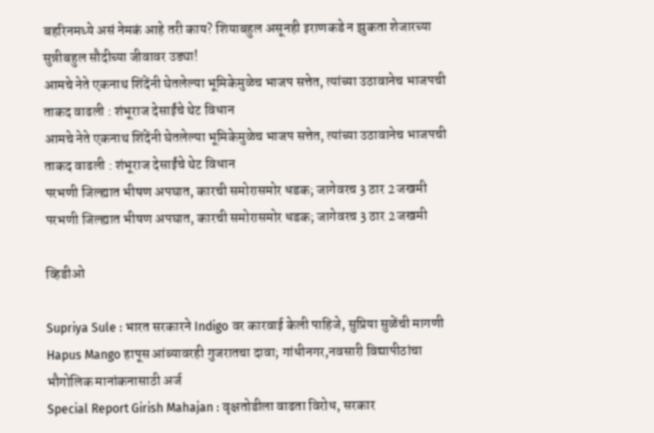बहरिनमध्ये असं नेमकं आहे तरी काय? शियाबहुल असूनही इराणकडे न झुकता शेजारच्या सुन्नीबहुल सौदीच्या जीवावर उड्या!
आमचे नेते एकनाथ शिंदेंनी घेतलेल्या भूमिकेमुळेच भाजप सत्तेत, त्यांच्या उठावानेच भाजपची ताकद वाढली : शंभूराज देसाईंचे थेट विधान
आमचे नेते एकनाथ शिंदेंनी घेतलेल्या भूमिकेमुळेच भाजप सत्तेत, त्यांच्या उठावानेच भाजपची ताकद वाढली : शंभूराज देसाईंचे थेट विधान
परभणी जिल्ह्यात भीषण अपघात, कारची समोरासमोर धडक; जागेवरच 3 ठार 2 जखमी
परभणी जिल्ह्यात भीषण अपघात, कारची समोरासमोर धडक; जागेवरच 3 ठार 2 जखमी

व्हिडीओ

Supriya Sule : भारत सरकारने Indigo वर कारवाई केली पाहिजे, सुप्रिया सुळेंची मागणी
Hapus Mango हापूस आंब्यावरही गुजरातचा दावा; गांधीनगर,नवसारी विद्यापीठांचा भौगोलिक मानांकनासाठी अर्ज
Special Report Girish Mahajan : वृक्षतोडीला वाढता विरोध, सरकार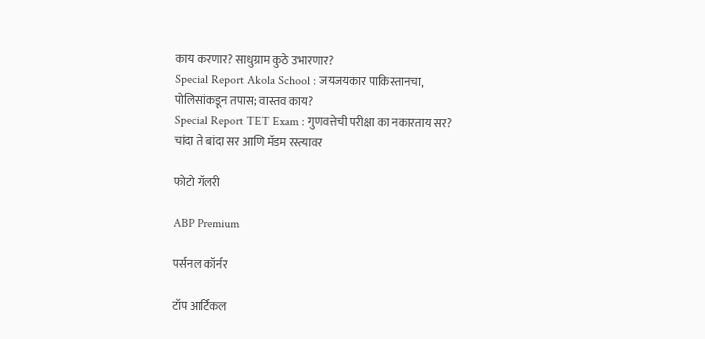काय करणार? साधुग्राम कुठे उभारणार?
Special Report Akola School : जयजयकार पाकिस्तानचा, पोलिसांकडून तपास; वास्तव काय?
Special Report TET Exam : गुणवत्तेची परीक्षा का नकारताय सर? चांदा ते बांदा सर आणि मॅडम रस्त्यावर

फोटो गॅलरी

ABP Premium

पर्सनल कॉर्नर

टॉप आर्टिकल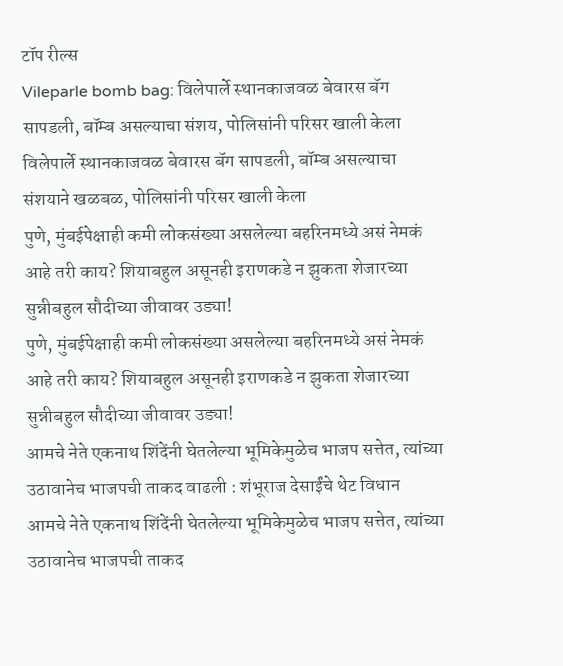टॉप रील्स
Vileparle bomb bag: विलेपार्ले स्थानकाजवळ बेवारस बॅग सापडली, बॉम्ब असल्याचा संशय, पोलिसांनी परिसर खाली केला
विलेपार्ले स्थानकाजवळ बेवारस बॅग सापडली, बॉम्ब असल्याचा संशयाने खळबळ, पोलिसांनी परिसर खाली केला
पुणे, मुंबईपेक्षाही कमी लोकसंख्या असलेल्या बहरिनमध्ये असं नेमकं आहे तरी काय? शियाबहुल असूनही इराणकडे न झुकता शेजारच्या सुन्नीबहुल सौदीच्या जीवावर उड्या!
पुणे, मुंबईपेक्षाही कमी लोकसंख्या असलेल्या बहरिनमध्ये असं नेमकं आहे तरी काय? शियाबहुल असूनही इराणकडे न झुकता शेजारच्या सुन्नीबहुल सौदीच्या जीवावर उड्या!
आमचे नेते एकनाथ शिंदेंनी घेतलेल्या भूमिकेमुळेच भाजप सत्तेत, त्यांच्या उठावानेच भाजपची ताकद वाढली : शंभूराज देसाईंचे थेट विधान
आमचे नेते एकनाथ शिंदेंनी घेतलेल्या भूमिकेमुळेच भाजप सत्तेत, त्यांच्या उठावानेच भाजपची ताकद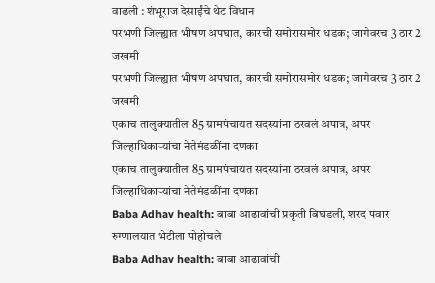वाढली : शंभूराज देसाईंचे थेट विधान
परभणी जिल्ह्यात भीषण अपघात, कारची समोरासमोर धडक; जागेवरच 3 ठार 2 जखमी
परभणी जिल्ह्यात भीषण अपघात, कारची समोरासमोर धडक; जागेवरच 3 ठार 2 जखमी
एकाच तालुक्यातील 85 ग्रामपंचायत सदस्यांना ठरवलं अपात्र, अपर जिल्हाधिकाऱ्यांचा नेतेमंडळींना दणका
एकाच तालुक्यातील 85 ग्रामपंचायत सदस्यांना ठरवलं अपात्र, अपर जिल्हाधिकाऱ्यांचा नेतेमंडळींना दणका
Baba Adhav health: बाबा आढावांची प्रकृती बिघडली, शरद पवार रुग्णालयात भेटीला पोहोचले
Baba Adhav health: बाबा आढावांची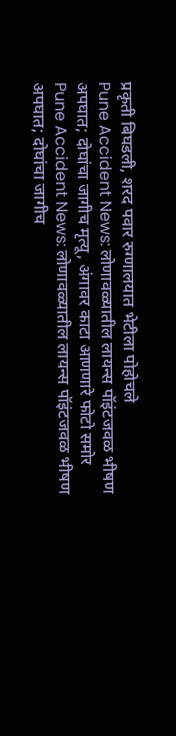प्रकृती बिघडली, शरद पवार रुग्णालयात भेटीला पोहोचले
Pune Accident News: लोणावळ्यातील लायन्स पॉइंटजवळ भीषण अपघात; दोघांचा जागीच मृत्यू, अंगावर काटा आणणारे फोटो समोर
Pune Accident News: लोणावळ्यातील लायन्स पॉइंटजवळ भीषण अपघात; दोघांचा जागीच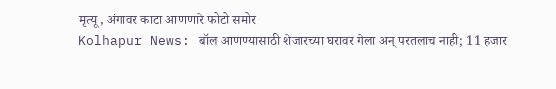मृत्यू, अंगावर काटा आणणारे फोटो समोर
Kolhapur News: बॉल आणण्यासाठी शेजारच्या घरावर गेला अन् परतलाच नाही; 11 हजार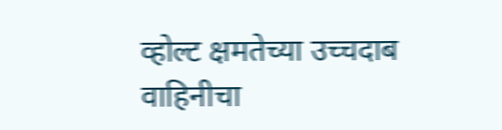व्होल्ट क्षमतेच्या उच्चदाब वाहिनीचा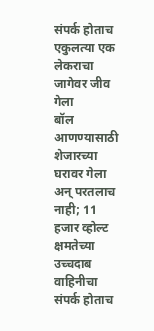संपर्क होताच एकुलत्या एक लेकराचा जागेवर जीव गेला
बॉल आणण्यासाठी शेजारच्या घरावर गेला अन् परतलाच नाही; 11 हजार व्होल्ट क्षमतेच्या उच्चदाब वाहिनीचा संपर्क होताच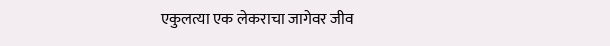एकुलत्या एक लेकराचा जागेवर जीव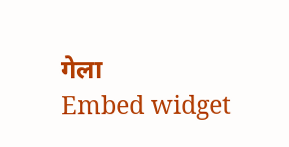गेला
Embed widget